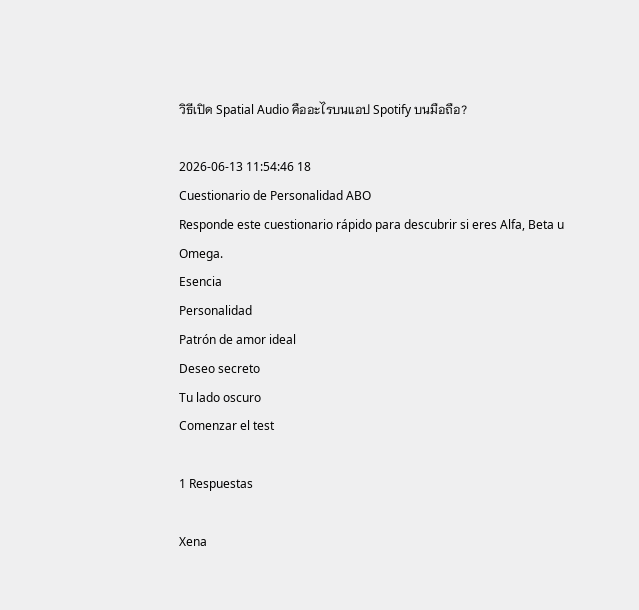วิธีเปิด Spatial Audio คืออะไรบนแอป Spotify บนมือถือ?

2026-06-13 11:54:46 18
Cuestionario de Personalidad ABO
Responde este cuestionario rápido para descubrir si eres Alfa, Beta u Omega.
Esencia
Personalidad
Patrón de amor ideal
Deseo secreto
Tu lado oscuro
Comenzar el test

1 Respuestas

Xena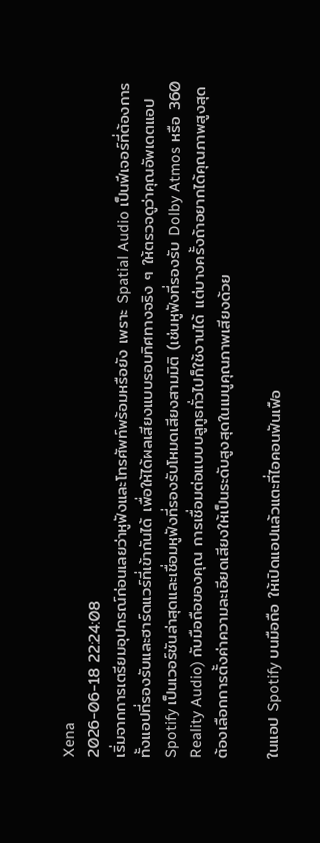Xena
2026-06-18 22:24:08
เริ่มจากการเตรียมอุปกรณ์ก่อนเลยว่าหูฟังและโทรศัพท์พร้อมหรือยัง เพราะ Spatial Audio เป็นฟีเจอร์ที่ต้องการทั้งแอปที่รองรับและฮาร์ดแวร์ที่เข้ากันได้ เพื่อให้ได้ผลเสียงแบบรอบทิศทางจริง ๆ ให้ตรวจดูว่าคุณอัพเดตแอป Spotify เป็นเวอร์ชันล่าสุดและเชื่อมหูฟังที่รองรับโหมดเสียงสามมิติ (เช่นหูฟังที่รองรับ Dolby Atmos หรือ 360 Reality Audio) กับมือถือของคุณ การเชื่อมต่อแบบบลูทูธทั่วไปก็ใช้งานได้ แต่บางครั้งถ้าอยากได้คุณภาพสูงสุดต้องเลือกการตั้งค่าความละเอียดเสียงให้เป็นระดับสูงสุดในเมนูคุณภาพเสียงด้วย

ในแอป Spotify บนมือถือ ให้เปิดแอปแล้วแตะที่ไอคอนฟันเฟือ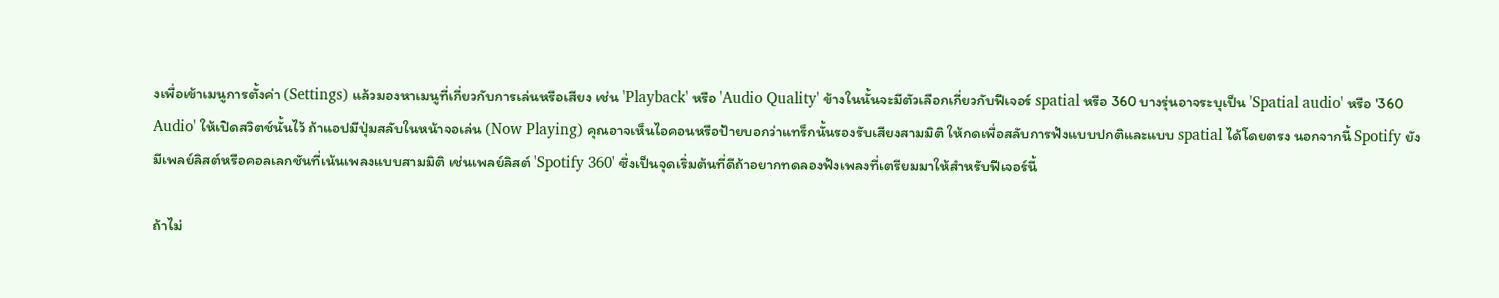งเพื่อเข้าเมนูการตั้งค่า (Settings) แล้วมองหาเมนูที่เกี่ยวกับการเล่นหรือเสียง เช่น 'Playback' หรือ 'Audio Quality' ข้างในนั้นจะมีตัวเลือกเกี่ยวกับฟีเจอร์ spatial หรือ 360 บางรุ่นอาจระบุเป็น 'Spatial audio' หรือ '360 Audio' ให้เปิดสวิตช์นั้นไว้ ถ้าแอปมีปุ่มสลับในหน้าจอเล่น (Now Playing) คุณอาจเห็นไอคอนหรือป้ายบอกว่าแทร็กนั้นรองรับเสียงสามมิติ ให้กดเพื่อสลับการฟังแบบปกติและแบบ spatial ได้โดยตรง นอกจากนี้ Spotify ยังมีเพลย์ลิสต์หรือคอลเลกชันที่เน้นเพลงแบบสามมิติ เช่นเพลย์ลิสต์ 'Spotify 360' ซึ่งเป็นจุดเริ่มต้นที่ดีถ้าอยากทดลองฟังเพลงที่เตรียมมาให้สำหรับฟีเจอร์นี้

ถ้าไม่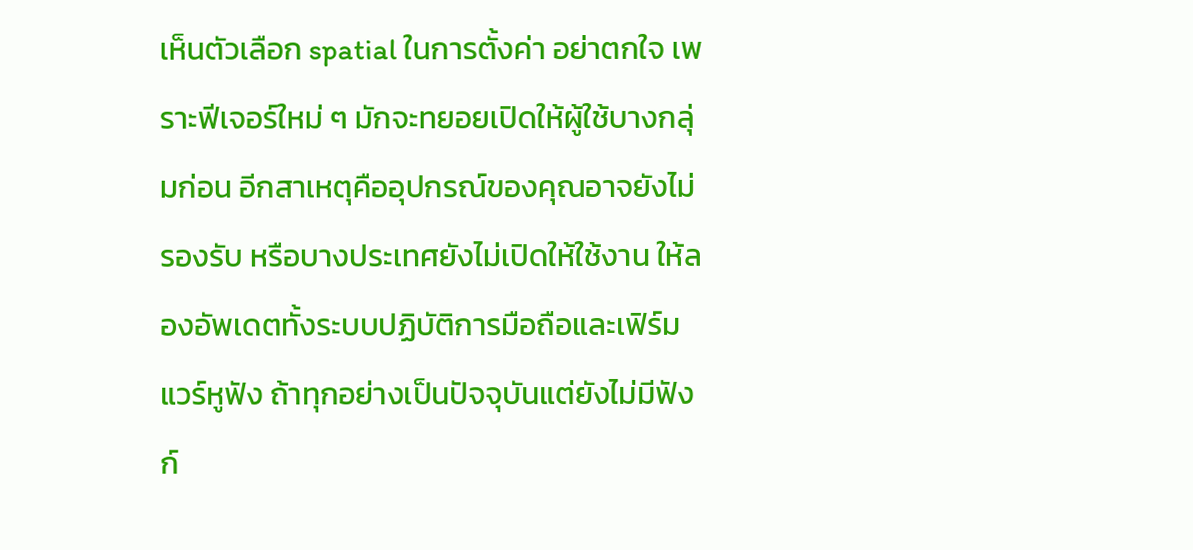เห็นตัวเลือก spatial ในการตั้งค่า อย่าตกใจ เพราะฟีเจอร์ใหม่ ๆ มักจะทยอยเปิดให้ผู้ใช้บางกลุ่มก่อน อีกสาเหตุคืออุปกรณ์ของคุณอาจยังไม่รองรับ หรือบางประเทศยังไม่เปิดให้ใช้งาน ให้ลองอัพเดตทั้งระบบปฏิบัติการมือถือและเฟิร์มแวร์หูฟัง ถ้าทุกอย่างเป็นปัจจุบันแต่ยังไม่มีฟังก์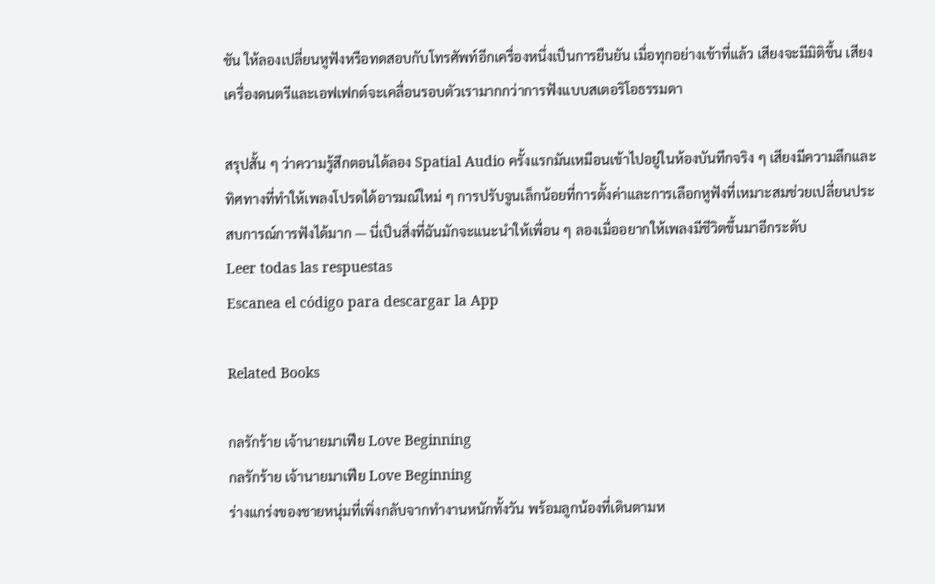ชัน ให้ลองเปลี่ยนหูฟังหรือทดสอบกับโทรศัพท์อีกเครื่องหนึ่งเป็นการยืนยัน เมื่อทุกอย่างเข้าที่แล้ว เสียงจะมีมิติขึ้น เสียงเครื่องดนตรีและเอฟเฟกต์จะเคลื่อนรอบตัวเรามากกว่าการฟังแบบสเตอริโอธรรมดา

สรุปสั้น ๆ ว่าความรู้สึกตอนได้ลอง Spatial Audio ครั้งแรกมันเหมือนเข้าไปอยู่ในห้องบันทึกจริง ๆ เสียงมีความลึกและทิศทางที่ทำให้เพลงโปรดได้อารมณ์ใหม่ ๆ การปรับจูนเล็กน้อยที่การตั้งค่าและการเลือกหูฟังที่เหมาะสมช่วยเปลี่ยนประสบการณ์การฟังได้มาก — นี่เป็นสิ่งที่ฉันมักจะแนะนำให้เพื่อน ๆ ลองเมื่ออยากให้เพลงมีชีวิตขึ้นมาอีกระดับ
Leer todas las respuestas
Escanea el código para descargar la App

Related Books

กลรักร้าย เจ้านายมาเฟีย Love Beginning
กลรักร้าย เจ้านายมาเฟีย Love Beginning
ร่างแกร่งของชายหนุ่มที่เพิ่งกลับจากทำงานหนักทั้งวัน พร้อมลูกน้องที่เดินตามห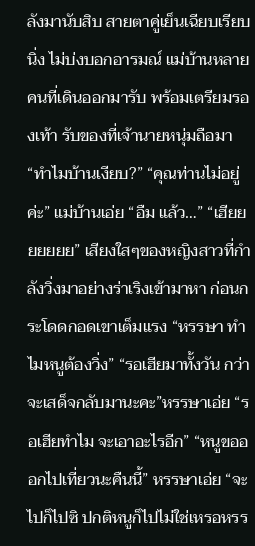ลังมานับสิบ สายตาคู่เย็นเฉียบเรียบนิ่ง ไม่บ่งบอกอารมณ์ แม่บ้านหลายคนที่เดินออกมารับ พร้อมเตรียมรองเท้า รับของที่เจ้านายหนุ่มถือมา “ทำไมบ้านเงียบ?” “คุณท่านไม่อยู่ค่ะ” แม่บ้านเอ่ย “อืม แล้ว…” “เฮียยยยยยย” เสียงใสๆของหญิงสาวที่กำลังวิ่งมาอย่างร่าเริงเข้ามาหา ก่อนกระโดดกอดเขาเต็มแรง “หรรษา ทำไมหนูต้องวิ่ง” “รอเฮียมาทั้งวัน กว่าจะเสด็จกลับมานะคะ”หรรษาเอ่ย “รอเฮียทำไม จะเอาอะไรอีก” “หนูขอออกไปเที่ยวนะคืนนี้” หรรษาเอ่ย “จะไปก็ไปซิ ปกติหนูก็ไปไม่ใช่เหรอหรร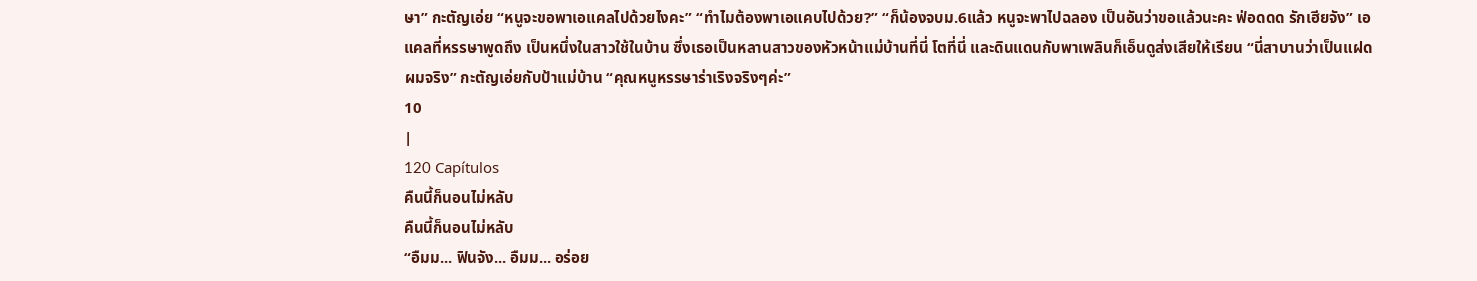ษา” กะตัญเอ่ย “หนูจะขอพาเอแคลไปด้วยไงคะ” “ทำไมต้องพาเอแคบไปด้วย?” “ก็น้องจบม.6แล้ว หนูจะพาไปฉลอง เป็นอันว่าขอแล้วนะคะ ฟ่อดดด รักเฮียจัง” เอแคลที่หรรษาพูดถึง เป็นหนึ่งในสาวใช้ในบ้าน ซึ่งเธอเป็นหลานสาวของหัวหน้าแม่บ้านที่นี่ โตที่นี่ และดินแดนกับพาเพลินก็เอ็นดูส่งเสียให้เรียน “นี่สาบานว่าเป็นแฝดผมจริง” กะตัญเอ่ยกับป้าแม่บ้าน “คุณหนูหรรษาร่าเริงจริงๆค่ะ”
10
|
120 Capítulos
คืนนี้ก็นอนไม่หลับ
คืนนี้ก็นอนไม่หลับ
“อืมม... ฟินจัง... อืมม... อร่อย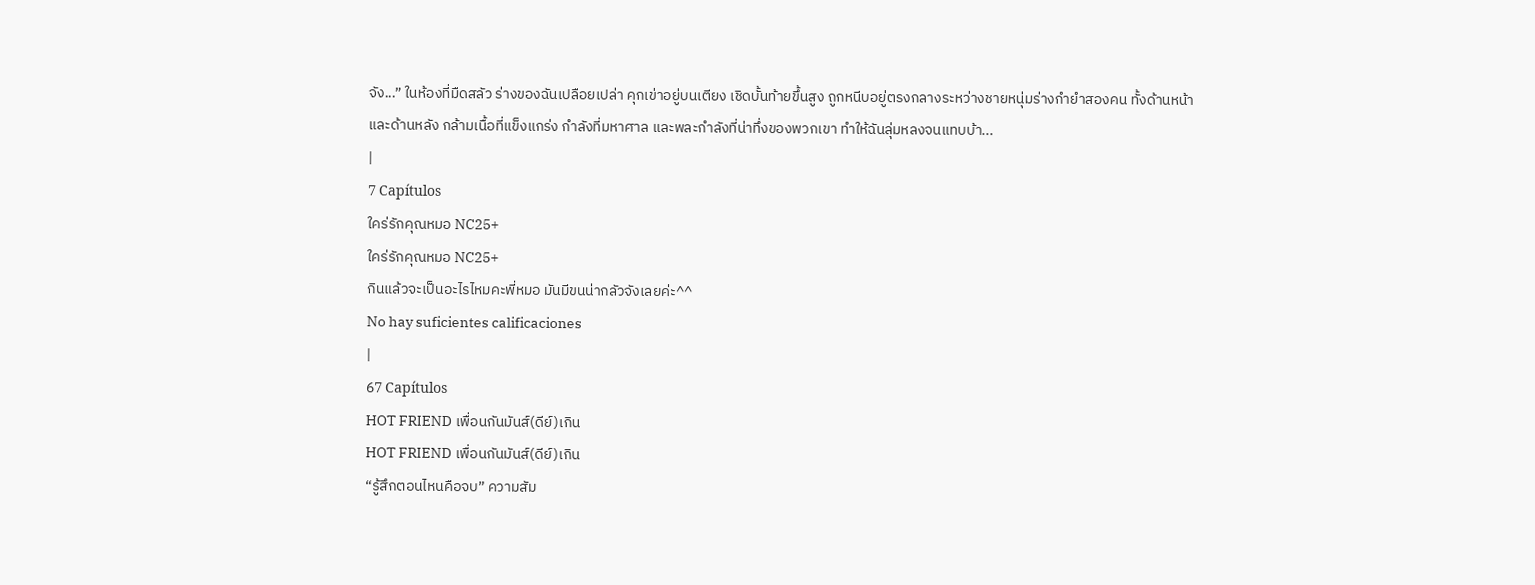จัง...” ในห้องที่มืดสลัว ร่างของฉันเปลือยเปล่า คุกเข่าอยู่บนเตียง เชิดบั้นท้ายขึ้นสูง ถูกหนีบอยู่ตรงกลางระหว่างชายหนุ่มร่างกำยำสองคน ทั้งด้านหน้าและด้านหลัง กล้ามเนื้อที่แข็งแกร่ง กำลังที่มหาศาล และพละกำลังที่น่าทึ่งของพวกเขา ทำให้ฉันลุ่มหลงจนแทบบ้า...
|
7 Capítulos
ใคร่รักคุณหมอ NC25+
ใคร่รักคุณหมอ NC25+
กินแล้วจะเป็นอะไรไหมคะพี่หมอ มันมีขนน่ากลัวจังเลยค่ะ^^
No hay suficientes calificaciones
|
67 Capítulos
HOT FRIEND เพื่อนกันมันส์(ดีย์)เกิน
HOT FRIEND เพื่อนกันมันส์(ดีย์)เกิน
“รู้สึกตอนไหนคือจบ” ความสัม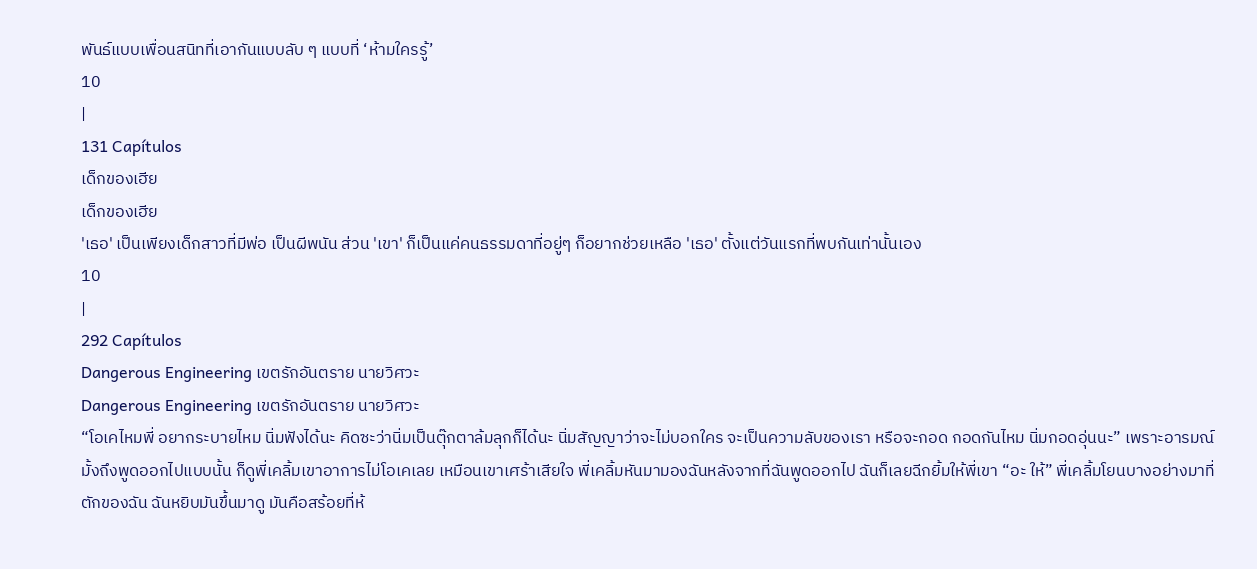พันธ์แบบเพื่อนสนิทที่เอากันแบบลับ ๆ แบบที่ ‘ห้ามใครรู้’
10
|
131 Capítulos
เด็กของเฮีย
เด็กของเฮีย
'เธอ' เป็นเพียงเด็กสาวที่มีพ่อ เป็นผีพนัน ส่วน 'เขา' ก็เป็นแค่คนธรรมดาที่อยู่ๆ ก็อยากช่วยเหลือ 'เธอ' ตั้งแต่วันแรกที่พบกันเท่านั้นเอง
10
|
292 Capítulos
Dangerous Engineering เขตรักอันตราย นายวิศวะ
Dangerous Engineering เขตรักอันตราย นายวิศวะ
“โอเคไหมพี่ อยากระบายไหม นิ่มฟังได้นะ คิดซะว่านิ่มเป็นตุ๊กตาล้มลุกก็ได้นะ นิ่มสัญญาว่าจะไม่บอกใคร จะเป็นความลับของเรา หรือจะกอด กอดกันไหม นิ่มกอดอุ่นนะ” เพราะอารมณ์มั้งถึงพูดออกไปแบบนั้น ก็ดูพี่เคลิ้มเขาอาการไม่โอเคเลย เหมือนเขาเศร้าเสียใจ พี่เคลิ้มหันมามองฉันหลังจากที่ฉันพูดออกไป ฉันก็เลยฉีกยิ้มให้พี่เขา “อะ ให้” พี่เคลิ้มโยนบางอย่างมาที่ตักของฉัน ฉันหยิบมันขึ้นมาดู มันคือสร้อยที่ห้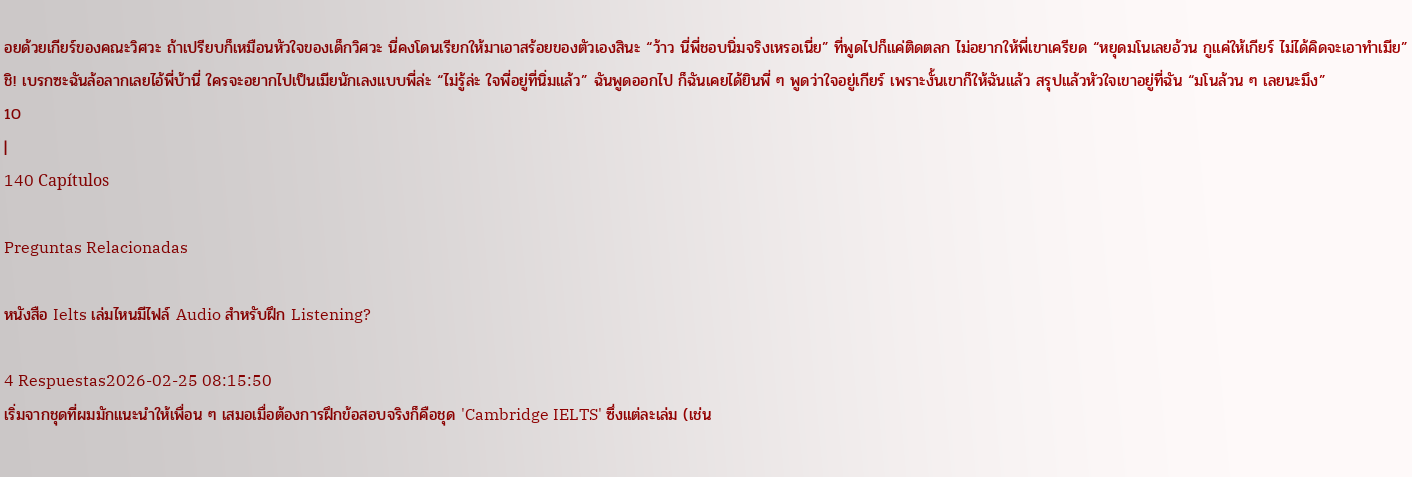อยด้วยเกียร์ของคณะวิศวะ ถ้าเปรียบก็เหมือนหัวใจของเด็กวิศวะ นี่คงโดนเรียกให้มาเอาสร้อยของตัวเองสินะ “ว้าว นี่พี่ชอบนิ่มจริงเหรอเนี่ย” ที่พูดไปก็แค่ติดตลก ไม่อยากให้พี่เขาเครียด “หยุดมโนเลยอ้วน กูแค่ให้เกียร์ ไม่ได้คิดจะเอาทำเมีย” ชิ! เบรกซะฉันล้อลากเลยไอ้พี่บ้านี่ ใครจะอยากไปเป็นเมียนักเลงแบบพี่ล่ะ “ไม่รู้ล่ะ ใจพี่อยู่ที่นิ่มแล้ว” ฉันพูดออกไป ก็ฉันเคยได้ยินพี่ ๆ พูดว่าใจอยู่เกียร์ เพราะงั้นเขาก็ให้ฉันแล้ว สรุปแล้วหัวใจเขาอยู่ที่ฉัน “มโนล้วน ๆ เลยนะมึง”
10
|
140 Capítulos

Preguntas Relacionadas

หนังสือ Ielts เล่มไหนมีไฟล์ Audio สำหรับฝึก Listening?

4 Respuestas2026-02-25 08:15:50
เริ่มจากชุดที่ผมมักแนะนำให้เพื่อน ๆ เสมอเมื่อต้องการฝึกข้อสอบจริงก็คือชุด 'Cambridge IELTS' ซึ่งแต่ละเล่ม (เช่น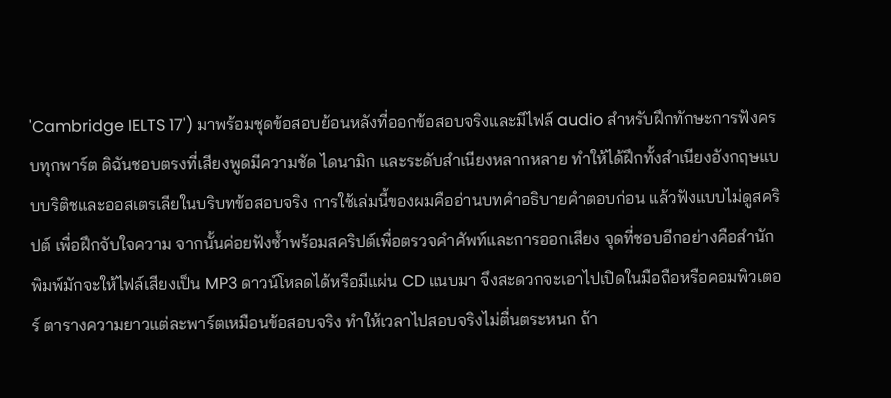'Cambridge IELTS 17') มาพร้อมชุดข้อสอบย้อนหลังที่ออกข้อสอบจริงและมีไฟล์ audio สำหรับฝึกทักษะการฟังครบทุกพาร์ต ดิฉันชอบตรงที่เสียงพูดมีความชัด ไดนามิก และระดับสำเนียงหลากหลาย ทำให้ได้ฝึกทั้งสำเนียงอังกฤษแบบบริติชและออสเตรเลียในบริบทข้อสอบจริง การใช้เล่มนี้ของผมคืออ่านบทคำอธิบายคำตอบก่อน แล้วฟังแบบไม่ดูสคริปต์ เพื่อฝึกจับใจความ จากนั้นค่อยฟังซ้ำพร้อมสคริปต์เพื่อตรวจคำศัพท์และการออกเสียง จุดที่ชอบอีกอย่างคือสำนักพิมพ์มักจะให้ไฟล์เสียงเป็น MP3 ดาวน์โหลดได้หรือมีแผ่น CD แนบมา จึงสะดวกจะเอาไปเปิดในมือถือหรือคอมพิวเตอร์ ตารางความยาวแต่ละพาร์ตเหมือนข้อสอบจริง ทำให้เวลาไปสอบจริงไม่ตื่นตระหนก ถ้า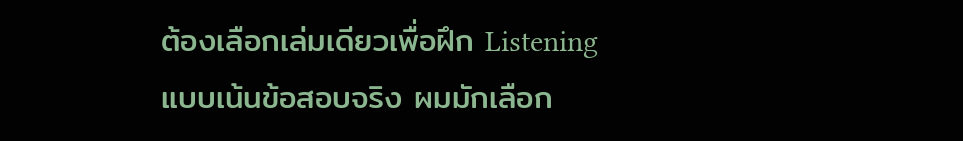ต้องเลือกเล่มเดียวเพื่อฝึก Listening แบบเน้นข้อสอบจริง ผมมักเลือก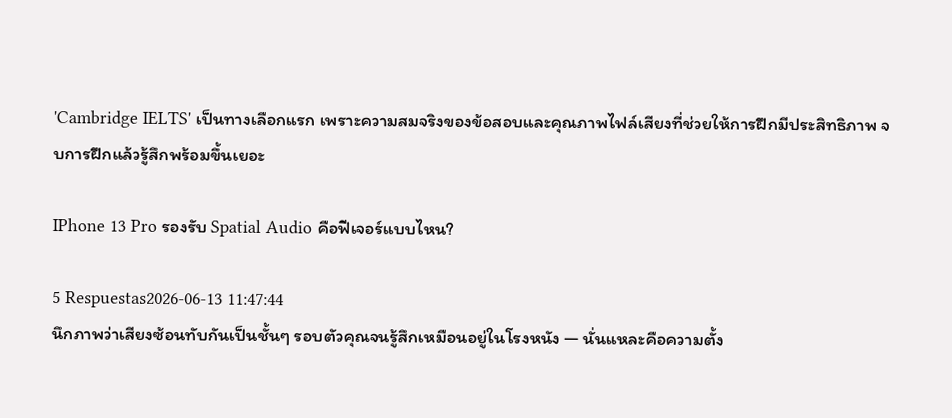'Cambridge IELTS' เป็นทางเลือกแรก เพราะความสมจริงของข้อสอบและคุณภาพไฟล์เสียงที่ช่วยให้การฝึกมีประสิทธิภาพ จบการฝึกแล้วรู้สึกพร้อมขึ้นเยอะ

IPhone 13 Pro รองรับ Spatial Audio คือฟีเจอร์แบบไหน?

5 Respuestas2026-06-13 11:47:44
นึกภาพว่าเสียงซ้อนทับกันเป็นชั้นๆ รอบตัวคุณจนรู้สึกเหมือนอยู่ในโรงหนัง — นั่นแหละคือความตั้ง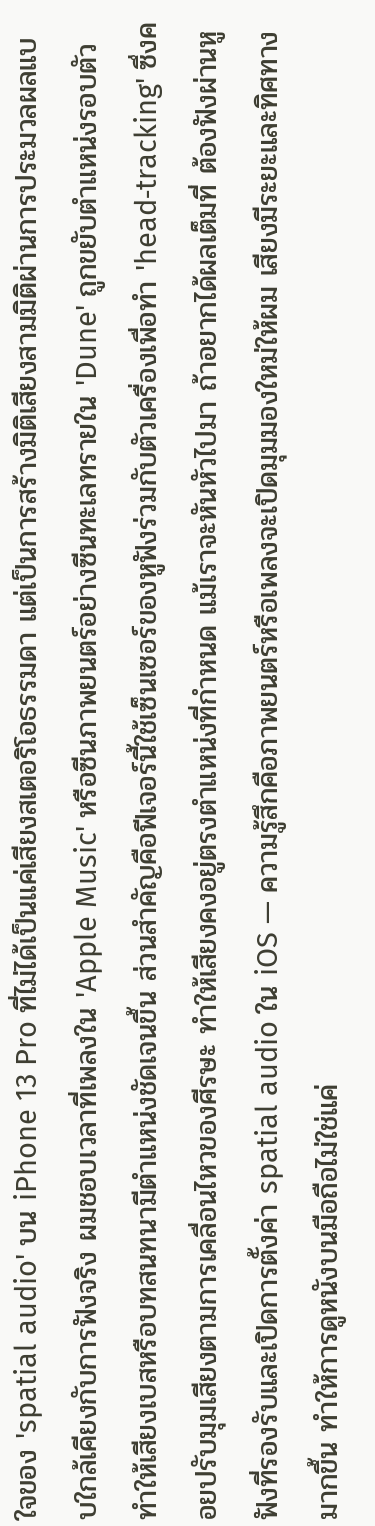ใจของ 'spatial audio' บน iPhone 13 Pro ที่ไม่ได้เป็นแค่เสียงสเตอริโอธรรมดา แต่เป็นการสร้างมิติเสียงสามมิติผ่านการประมวลผลแบบใกล้เคียงกับการฟังจริง ผมชอบเวลาที่เพลงใน 'Apple Music' หรือซีนภาพยนตร์อย่างซีนทะเลทรายใน 'Dune' ถูกขยับตำแหน่งรอบตัว ทำให้เสียงเบสหรือบทสนทนามีตำแหน่งชัดเจนขึ้น ส่วนสำคัญคือฟีเจอร์นี้ใช้เซ็นเซอร์ของหูฟังร่วมกับตัวเครื่องเพื่อทำ 'head‑tracking' ซึ่งคอยปรับมุมเสียงตามการเคลื่อนไหวของศีรษะ ทำให้เสียงคงอยู่ตรงตำแหน่งที่กำหนด แม้เราจะหันหัวไปมา ถ้าอยากได้ผลเต็มที่ ต้องฟังผ่านหูฟังที่รองรับและเปิดการตั้งค่า spatial audio ใน iOS — ความรู้สึกคือภาพยนตร์หรือเพลงจะเปิดมุมมองใหม่ให้ผม เสียงมีระยะและทิศทางมากขึ้น ทำให้การดูหนังบนมือถือไม่ใช่แค่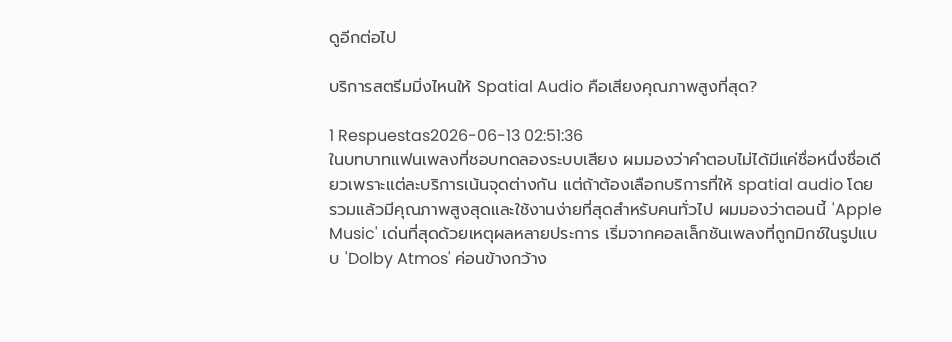ดูอีกต่อไป

บริการสตรีมมิ่งไหนให้ Spatial Audio คือเสียงคุณภาพสูงที่สุด?

1 Respuestas2026-06-13 02:51:36
ในบทบาทแฟนเพลงที่ชอบทดลองระบบเสียง ผมมองว่าคำตอบไม่ได้มีแค่ชื่อหนึ่งชื่อเดียวเพราะแต่ละบริการเน้นจุดต่างกัน แต่ถ้าต้องเลือกบริการที่ให้ spatial audio โดยรวมแล้วมีคุณภาพสูงสุดและใช้งานง่ายที่สุดสำหรับคนทั่วไป ผมมองว่าตอนนี้ 'Apple Music' เด่นที่สุดด้วยเหตุผลหลายประการ เริ่มจากคอลเล็กชันเพลงที่ถูกมิกซ์ในรูปแบบ 'Dolby Atmos' ค่อนข้างกว้าง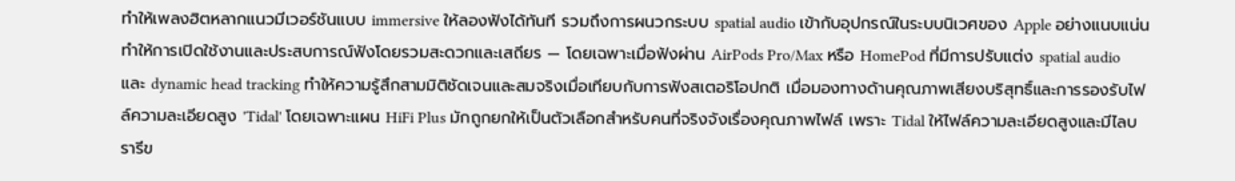ทำให้เพลงฮิตหลากแนวมีเวอร์ชันแบบ immersive ให้ลองฟังได้ทันที รวมถึงการผนวกระบบ spatial audio เข้ากับอุปกรณ์ในระบบนิเวศของ Apple อย่างแนบแน่น ทำให้การเปิดใช้งานและประสบการณ์ฟังโดยรวมสะดวกและเสถียร — โดยเฉพาะเมื่อฟังผ่าน AirPods Pro/Max หรือ HomePod ที่มีการปรับแต่ง spatial audio และ dynamic head tracking ทำให้ความรู้สึกสามมิติชัดเจนและสมจริงเมื่อเทียบกับการฟังสเตอริโอปกติ เมื่อมองทางด้านคุณภาพเสียงบริสุทธิ์และการรองรับไฟล์ความละเอียดสูง 'Tidal' โดยเฉพาะแผน HiFi Plus มักถูกยกให้เป็นตัวเลือกสำหรับคนที่จริงจังเรื่องคุณภาพไฟล์ เพราะ Tidal ให้ไฟล์ความละเอียดสูงและมีไลบรารีข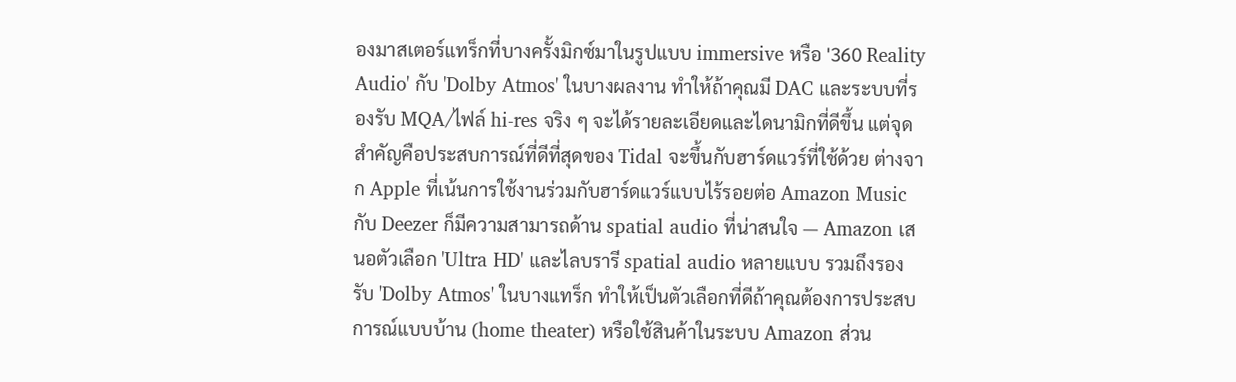องมาสเตอร์แทร็กที่บางครั้งมิกซ์มาในรูปแบบ immersive หรือ '360 Reality Audio' กับ 'Dolby Atmos' ในบางผลงาน ทำให้ถ้าคุณมี DAC และระบบที่รองรับ MQA/ไฟล์ hi-res จริง ๆ จะได้รายละเอียดและไดนามิกที่ดีขึ้น แต่จุดสำคัญคือประสบการณ์ที่ดีที่สุดของ Tidal จะขึ้นกับฮาร์ดแวร์ที่ใช้ด้วย ต่างจาก Apple ที่เน้นการใช้งานร่วมกับฮาร์ดแวร์แบบไร้รอยต่อ Amazon Music กับ Deezer ก็มีความสามารถด้าน spatial audio ที่น่าสนใจ — Amazon เสนอตัวเลือก 'Ultra HD' และไลบรารี spatial audio หลายแบบ รวมถึงรองรับ 'Dolby Atmos' ในบางแทร็ก ทำให้เป็นตัวเลือกที่ดีถ้าคุณต้องการประสบการณ์แบบบ้าน (home theater) หรือใช้สินค้าในระบบ Amazon ส่วน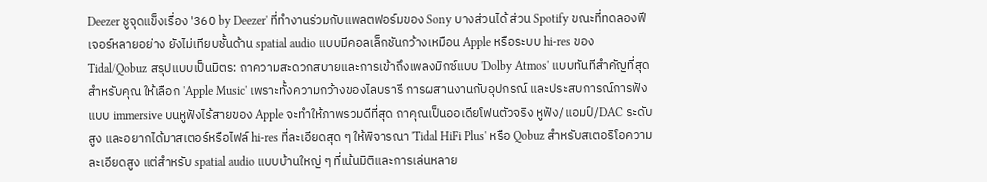Deezer ชูจุดแข็งเรื่อง '360 by Deezer' ที่ทำงานร่วมกับแพลตฟอร์มของ Sony บางส่วนได้ ส่วน Spotify ขณะที่ทดลองฟีเจอร์หลายอย่าง ยังไม่เทียบชั้นด้าน spatial audio แบบมีคอลเล็กชันกว้างเหมือน Apple หรือระบบ hi-res ของ Tidal/Qobuz สรุปแบบเป็นมิตร: ถาความสะดวกสบายและการเข้าถึงเพลงมิกซ์แบบ 'Dolby Atmos' แบบทันทีสำคัญที่สุดสำหรับคุณ ให้เลือก 'Apple Music' เพราะทั้งความกว้างของไลบรารี การผสานงานกับอุปกรณ์ และประสบการณ์การฟังแบบ immersive บนหูฟังไร้สายของ Apple จะทำให้ภาพรวมดีที่สุด ถาคุณเป็นออเดียโฟนตัวจริง หูฟัง/แอมป์/DAC ระดับสูง และอยากได้มาสเตอร์หรือไฟล์ hi-res ที่ละเอียดสุด ๆ ให้พิจารณา 'Tidal HiFi Plus' หรือ Qobuz สำหรับสเตอริโอความละเอียดสูง แต่สำหรับ spatial audio แบบบ้านใหญ่ ๆ ที่เน้นมิติและการเล่นหลาย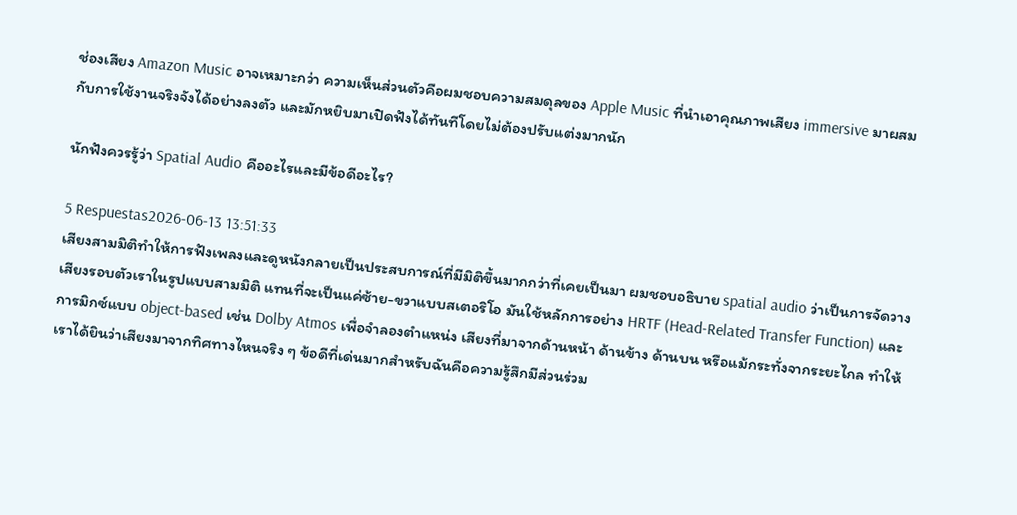ช่องเสียง Amazon Music อาจเหมาะกว่า ความเห็นส่วนตัวคือผมชอบความสมดุลของ Apple Music ที่นำเอาคุณภาพเสียง immersive มาผสมกับการใช้งานจริงจังได้อย่างลงตัว และมักหยิบมาเปิดฟังได้ทันทีโดยไม่ต้องปรับแต่งมากนัก

นักฟังควรรู้ว่า Spatial Audio คืออะไรและมีข้อดีอะไร?

5 Respuestas2026-06-13 13:51:33
เสียงสามมิติทำให้การฟังเพลงและดูหนังกลายเป็นประสบการณ์ที่มีมิติขึ้นมากกว่าที่เคยเป็นมา ผมชอบอธิบาย spatial audio ว่าเป็นการจัดวางเสียงรอบตัวเราในรูปแบบสามมิติ แทนที่จะเป็นแค่ซ้าย-ขวาแบบสเตอริโอ มันใช้หลักการอย่าง HRTF (Head-Related Transfer Function) และการมิกซ์แบบ object-based เช่น Dolby Atmos เพื่อจำลองตำแหน่ง เสียงที่มาจากด้านหน้า ด้านข้าง ด้านบน หรือแม้กระทั่งจากระยะไกล ทำให้เราได้ยินว่าเสียงมาจากทิศทางไหนจริง ๆ ข้อดีที่เด่นมากสำหรับฉันคือความรู้สึกมีส่วนร่วม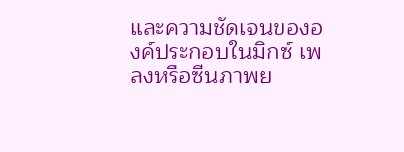และความชัดเจนขององค์ประกอบในมิกซ์ เพลงหรือซีนภาพย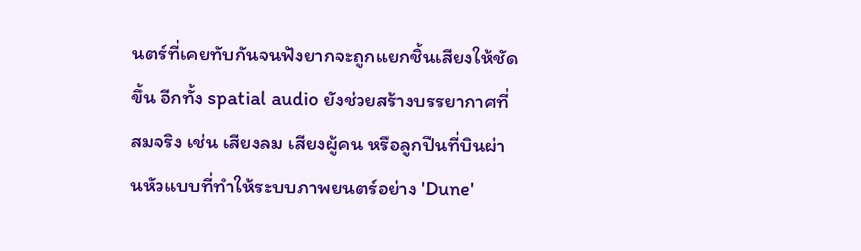นตร์ที่เคยทับกันจนฟังยากจะถูกแยกชิ้นเสียงให้ชัดขึ้น อีกทั้ง spatial audio ยังช่วยสร้างบรรยากาศที่สมจริง เช่น เสียงลม เสียงผู้คน หรือลูกปืนที่บินผ่านหัวแบบที่ทำให้ระบบภาพยนตร์อย่าง 'Dune'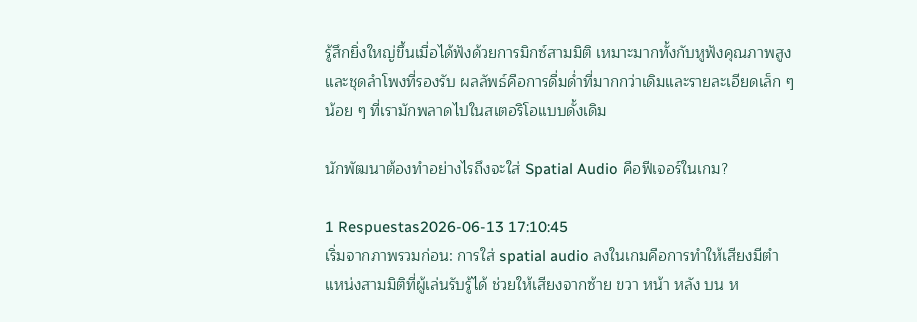รู้สึกยิ่งใหญ่ขึ้นเมื่อได้ฟังด้วยการมิกซ์สามมิติ เหมาะมากทั้งกับหูฟังคุณภาพสูงและชุดลำโพงที่รองรับ ผลลัพธ์คือการดื่มด่ำที่มากกว่าเดิมและรายละเอียดเล็ก ๆ น้อย ๆ ที่เรามักพลาดไปในสเตอริโอแบบดั้งเดิม

นักพัฒนาต้องทำอย่างไรถึงจะใส่ Spatial Audio คือฟีเจอร์ในเกม?

1 Respuestas2026-06-13 17:10:45
เริ่มจากภาพรวมก่อน: การใส่ spatial audio ลงในเกมคือการทำให้เสียงมีตำแหน่งสามมิติที่ผู้เล่นรับรู้ได้ ช่วยให้เสียงจากซ้าย ขวา หน้า หลัง บน ห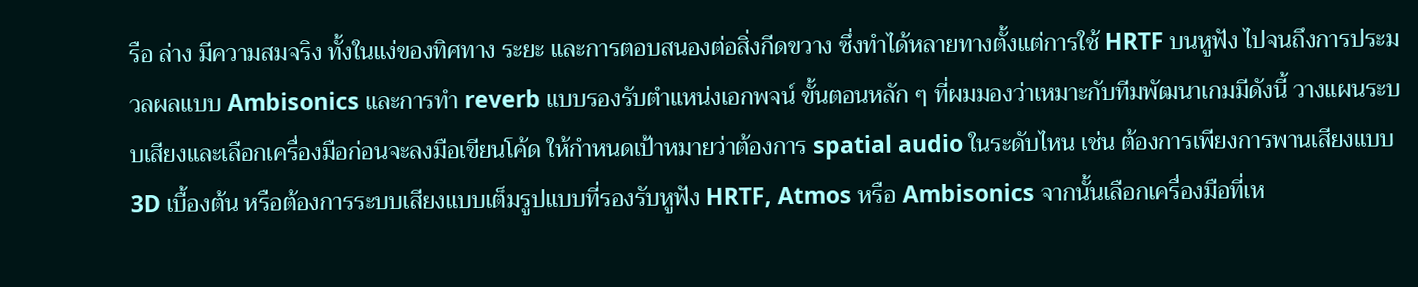รือ ล่าง มีความสมจริง ทั้งในแง่ของทิศทาง ระยะ และการตอบสนองต่อสิ่งกีดขวาง ซึ่งทำได้หลายทางตั้งแต่การใช้ HRTF บนหูฟัง ไปจนถึงการประมวลผลแบบ Ambisonics และการทำ reverb แบบรองรับตำแหน่งเอกพจน์ ขั้นตอนหลัก ๆ ที่ผมมองว่าเหมาะกับทีมพัฒนาเกมมีดังนี้ วางแผนระบบเสียงและเลือกเครื่องมือก่อนจะลงมือเขียนโค้ด ให้กำหนดเป้าหมายว่าต้องการ spatial audio ในระดับไหน เช่น ต้องการเพียงการพานเสียงแบบ 3D เบื้องต้น หรือต้องการระบบเสียงแบบเต็มรูปแบบที่รองรับหูฟัง HRTF, Atmos หรือ Ambisonics จากนั้นเลือกเครื่องมือที่เห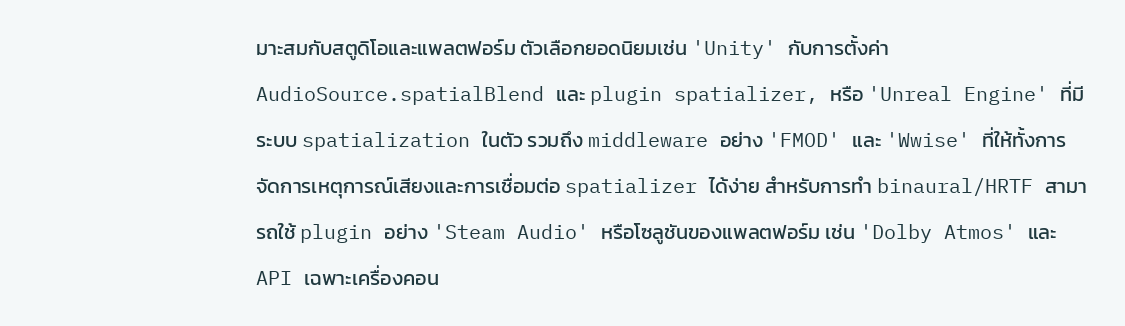มาะสมกับสตูดิโอและแพลตฟอร์ม ตัวเลือกยอดนิยมเช่น 'Unity' กับการตั้งค่า AudioSource.spatialBlend และ plugin spatializer, หรือ 'Unreal Engine' ที่มีระบบ spatialization ในตัว รวมถึง middleware อย่าง 'FMOD' และ 'Wwise' ที่ให้ทั้งการจัดการเหตุการณ์เสียงและการเชื่อมต่อ spatializer ได้ง่าย สำหรับการทำ binaural/HRTF สามารถใช้ plugin อย่าง 'Steam Audio' หรือโซลูชันของแพลตฟอร์ม เช่น 'Dolby Atmos' และ API เฉพาะเครื่องคอน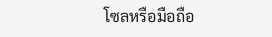โซลหรือมือถือ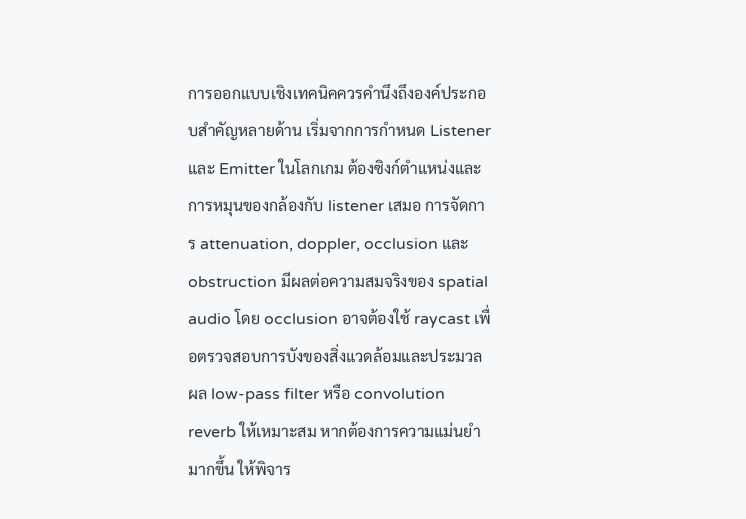การออกแบบเชิงเทคนิคควรคำนึงถึงองค์ประกอบสำคัญหลายด้าน เริ่มจากการกำหนด Listener และ Emitter ในโลกเกม ต้องซิงก์ตำแหน่งและการหมุนของกล้องกับ listener เสมอ การจัดการ attenuation, doppler, occlusion และ obstruction มีผลต่อความสมจริงของ spatial audio โดย occlusion อาจต้องใช้ raycast เพื่อตรวจสอบการบังของสิ่งแวดล้อมและประมวลผล low-pass filter หรือ convolution reverb ให้เหมาะสม หากต้องการความแม่นยำมากขึ้น ให้พิจาร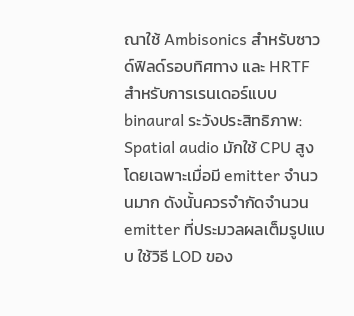ณาใช้ Ambisonics สำหรับซาวด์ฟิลด์รอบทิศทาง และ HRTF สำหรับการเรนเดอร์แบบ binaural ระวังประสิทธิภาพ: Spatial audio มักใช้ CPU สูงโดยเฉพาะเมื่อมี emitter จำนวนมาก ดังนั้นควรจำกัดจำนวน emitter ที่ประมวลผลเต็มรูปแบบ ใช้วิธี LOD ของ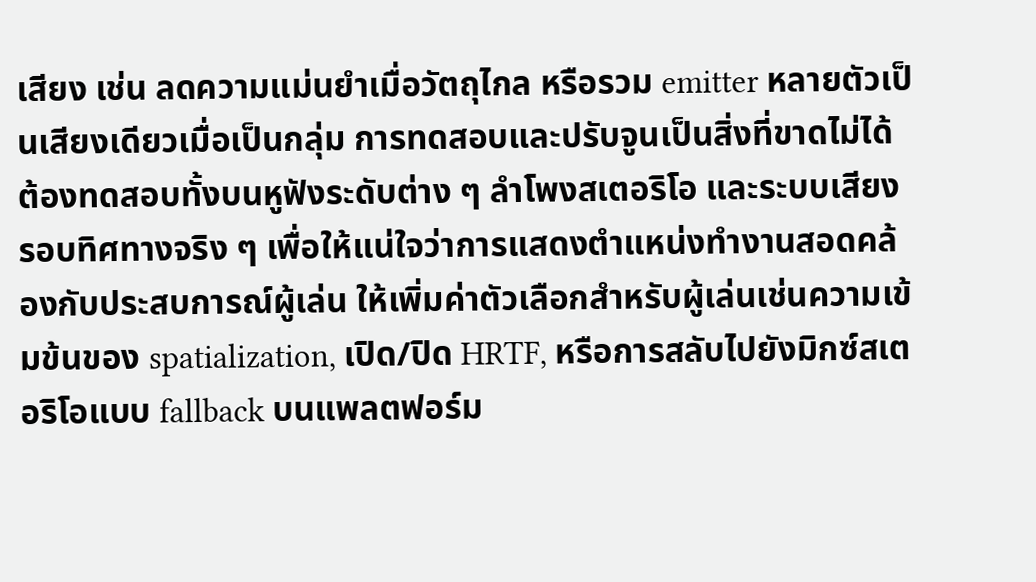เสียง เช่น ลดความแม่นยำเมื่อวัตถุไกล หรือรวม emitter หลายตัวเป็นเสียงเดียวเมื่อเป็นกลุ่ม การทดสอบและปรับจูนเป็นสิ่งที่ขาดไม่ได้ ต้องทดสอบทั้งบนหูฟังระดับต่าง ๆ ลำโพงสเตอริโอ และระบบเสียงรอบทิศทางจริง ๆ เพื่อให้แน่ใจว่าการแสดงตำแหน่งทำงานสอดคล้องกับประสบการณ์ผู้เล่น ให้เพิ่มค่าตัวเลือกสำหรับผู้เล่นเช่นความเข้มข้นของ spatialization, เปิด/ปิด HRTF, หรือการสลับไปยังมิกซ์สเตอริโอแบบ fallback บนแพลตฟอร์ม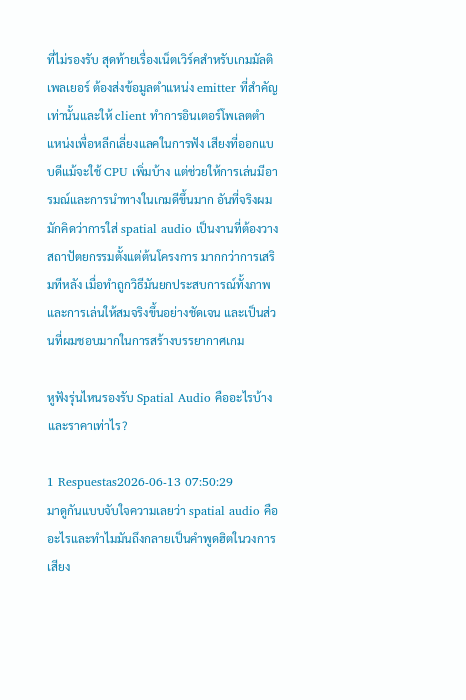ที่ไม่รองรับ สุดท้ายเรื่องเน็ตเวิร์คสำหรับเกมมัลติเพลเยอร์ ต้องส่งข้อมูลตำแหน่ง emitter ที่สำคัญเท่านั้นและให้ client ทำการอินเตอร์โพเลตตำแหน่งเพื่อหลีกเลี่ยงแลคในการฟัง เสียงที่ออกแบบดีแม้จะใช้ CPU เพิ่มบ้าง แต่ช่วยให้การเล่นมีอารมณ์และการนำทางในเกมดีขึ้นมาก อันที่จริงผมมักคิดว่าการใส่ spatial audio เป็นงานที่ต้องวางสถาปัตยกรรมตั้งแต่ต้นโครงการ มากกว่าการเสริมทีหลัง เมื่อทำถูกวิธีมันยกประสบการณ์ทั้งภาพและการเล่นให้สมจริงขึ้นอย่างชัดเจน และเป็นส่วนที่ผมชอบมากในการสร้างบรรยากาศเกม

หูฟังรุ่นไหนรองรับ Spatial Audio คืออะไรบ้างและราคาเท่าไร?

1 Respuestas2026-06-13 07:50:29
มาดูกันแบบจับใจความเลยว่า spatial audio คืออะไรและทำไมมันถึงกลายเป็นคำพูดฮิตในวงการเสียง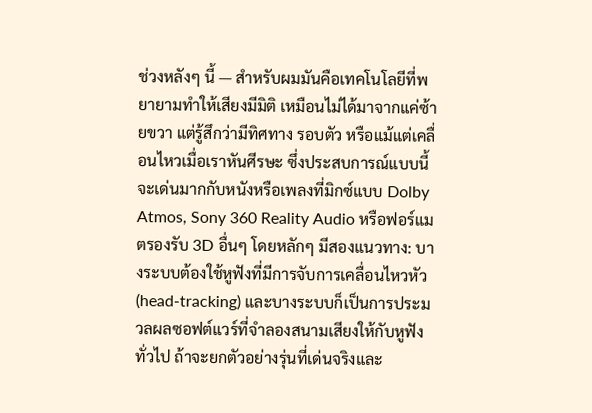ช่วงหลังๆ นี้ — สำหรับผมมันคือเทคโนโลยีที่พยายามทำให้เสียงมีมิติ เหมือนไม่ได้มาจากแค่ซ้ายขวา แต่รู้สึกว่ามีทิศทาง รอบตัว หรือแม้แต่เคลื่อนไหวเมื่อเราหันศีรษะ ซึ่งประสบการณ์แบบนี้จะเด่นมากกับหนังหรือเพลงที่มิกซ์แบบ Dolby Atmos, Sony 360 Reality Audio หรือฟอร์แมตรองรับ 3D อื่นๆ โดยหลักๆ มีสองแนวทาง: บางระบบต้องใช้หูฟังที่มีการจับการเคลื่อนไหวหัว (head-tracking) และบางระบบก็เป็นการประมวลผลซอฟต์แวร์ที่จำลองสนามเสียงให้กับหูฟังทั่วไป ถ้าจะยกตัวอย่างรุ่นที่เด่นจริงและ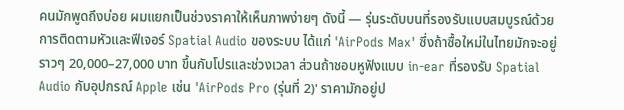คนมักพูดถึงบ่อย ผมแยกเป็นช่วงราคาให้เห็นภาพง่ายๆ ดังนี้ — รุ่นระดับบนที่รองรับแบบสมบูรณ์ด้วยการติดตามหัวและฟีเจอร์ Spatial Audio ของระบบ ได้แก่ 'AirPods Max' ซึ่งถ้าซื้อใหม่ในไทยมักจะอยู่ราวๆ 20,000–27,000 บาท ขึ้นกับโปรและช่วงเวลา ส่วนถ้าชอบหูฟังแบบ in-ear ที่รองรับ Spatial Audio กับอุปกรณ์ Apple เช่น 'AirPods Pro (รุ่นที่ 2)' ราคามักอยู่ป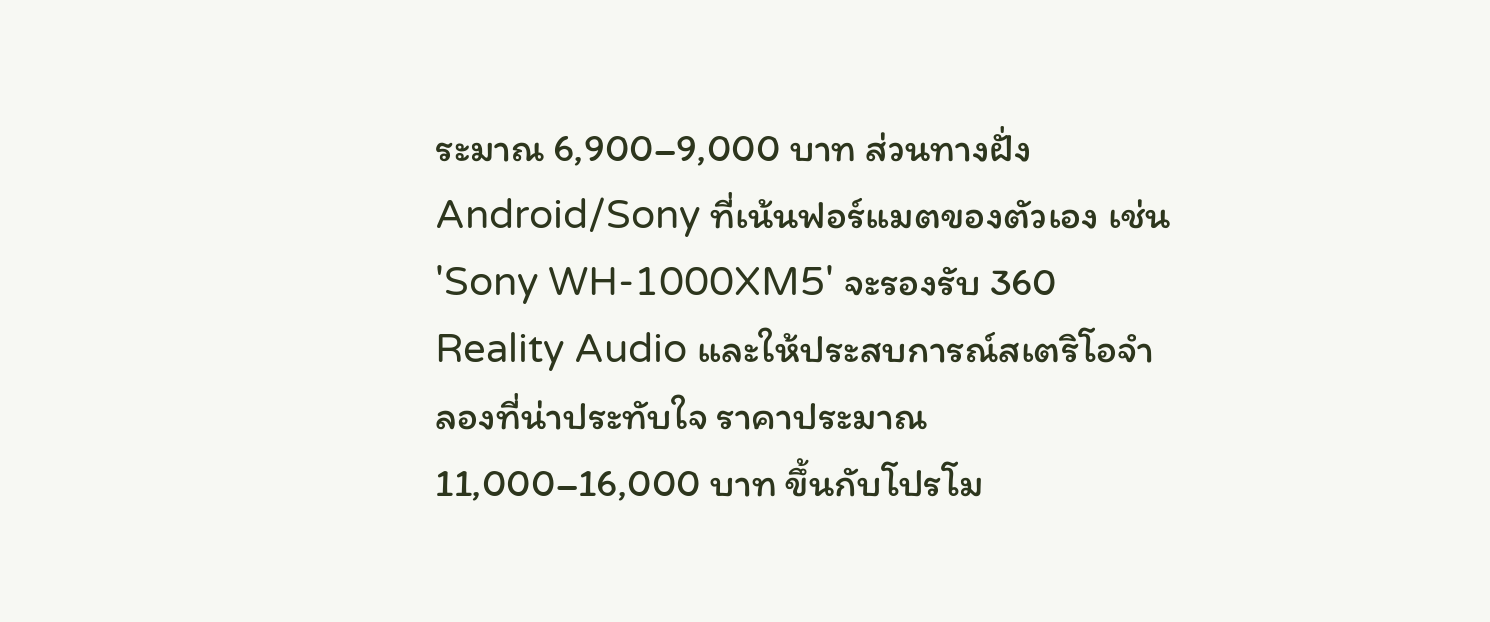ระมาณ 6,900–9,000 บาท ส่วนทางฝั่ง Android/Sony ที่เน้นฟอร์แมตของตัวเอง เช่น 'Sony WH-1000XM5' จะรองรับ 360 Reality Audio และให้ประสบการณ์สเตริโอจำลองที่น่าประทับใจ ราคาประมาณ 11,000–16,000 บาท ขึ้นกับโปรโม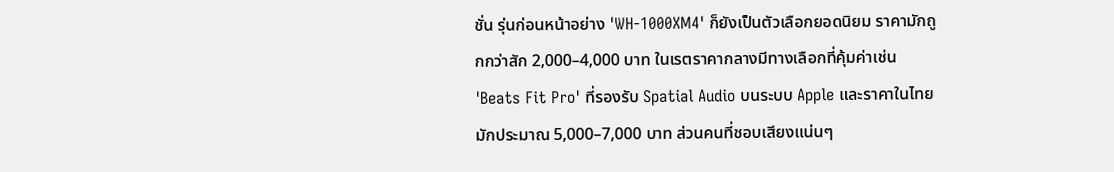ชั่น รุ่นก่อนหน้าอย่าง 'WH-1000XM4' ก็ยังเป็นตัวเลือกยอดนิยม ราคามักถูกกว่าสัก 2,000–4,000 บาท ในเรตราคากลางมีทางเลือกที่คุ้มค่าเช่น 'Beats Fit Pro' ที่รองรับ Spatial Audio บนระบบ Apple และราคาในไทยมักประมาณ 5,000–7,000 บาท ส่วนคนที่ชอบเสียงแน่นๆ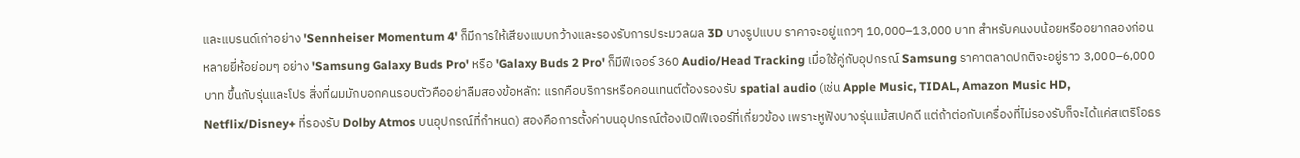และแบรนด์เก่าอย่าง 'Sennheiser Momentum 4' ก็มีการให้เสียงแบบกว้างและรองรับการประมวลผล 3D บางรูปแบบ ราคาจะอยู่แถวๆ 10,000–13,000 บาท สำหรับคนงบน้อยหรืออยากลองก่อน หลายยี่ห้อย่อมๆ อย่าง 'Samsung Galaxy Buds Pro' หรือ 'Galaxy Buds 2 Pro' ก็มีฟีเจอร์ 360 Audio/Head Tracking เมื่อใช้คู่กับอุปกรณ์ Samsung ราคาตลาดปกติจะอยู่ราว 3,000–6,000 บาท ขึ้นกับรุ่นและโปร สิ่งที่ผมมักบอกคนรอบตัวคืออย่าลืมสองข้อหลัก: แรกคือบริการหรือคอนเทนต์ต้องรองรับ spatial audio (เช่น Apple Music, TIDAL, Amazon Music HD, Netflix/Disney+ ที่รองรับ Dolby Atmos บนอุปกรณ์ที่กำหนด) สองคือการตั้งค่าบนอุปกรณ์ต้องเปิดฟีเจอร์ที่เกี่ยวข้อง เพราะหูฟังบางรุ่นแม้สเปคดี แต่ถ้าต่อกับเครื่องที่ไม่รองรับก็จะได้แค่สเตริโอธร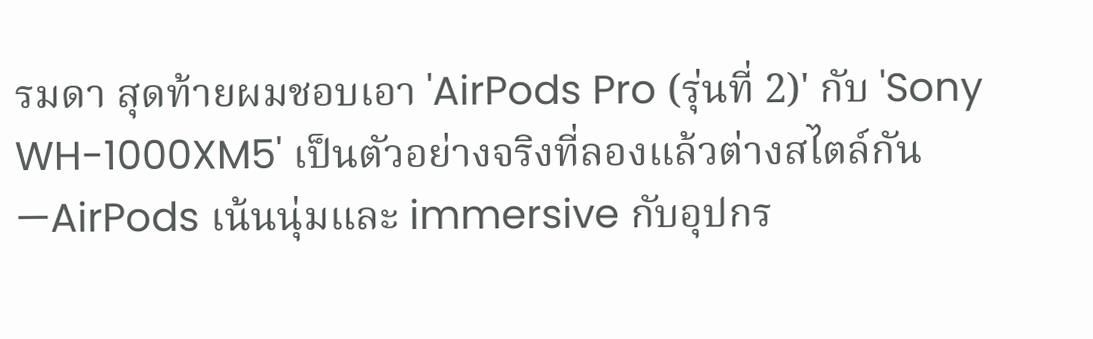รมดา สุดท้ายผมชอบเอา 'AirPods Pro (รุ่นที่ 2)' กับ 'Sony WH-1000XM5' เป็นตัวอย่างจริงที่ลองแล้วต่างสไตล์กัน—AirPods เน้นนุ่มและ immersive กับอุปกร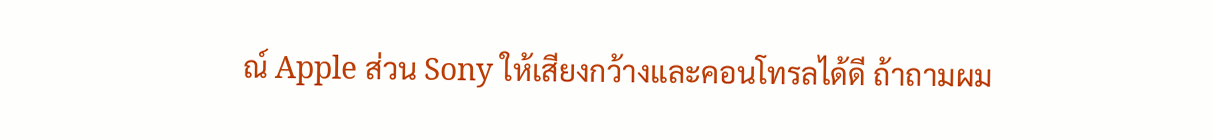ณ์ Apple ส่วน Sony ให้เสียงกว้างและคอนโทรลได้ดี ถ้าถามผม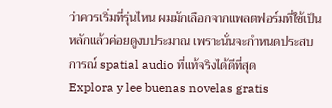ว่าควรเริ่มที่รุ่นไหน ผมมักเลือกจากแพลตฟอร์มที่ใช้เป็นหลักแล้วค่อยดูงบประมาณ เพราะนั่นจะกำหนดประสบการณ์ spatial audio ที่แท้จริงได้ดีที่สุด
Explora y lee buenas novelas gratis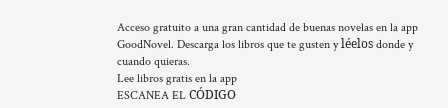Acceso gratuito a una gran cantidad de buenas novelas en la app GoodNovel. Descarga los libros que te gusten y léelos donde y cuando quieras.
Lee libros gratis en la app
ESCANEA EL CÓDIGO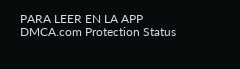PARA LEER EN LA APP
DMCA.com Protection Status